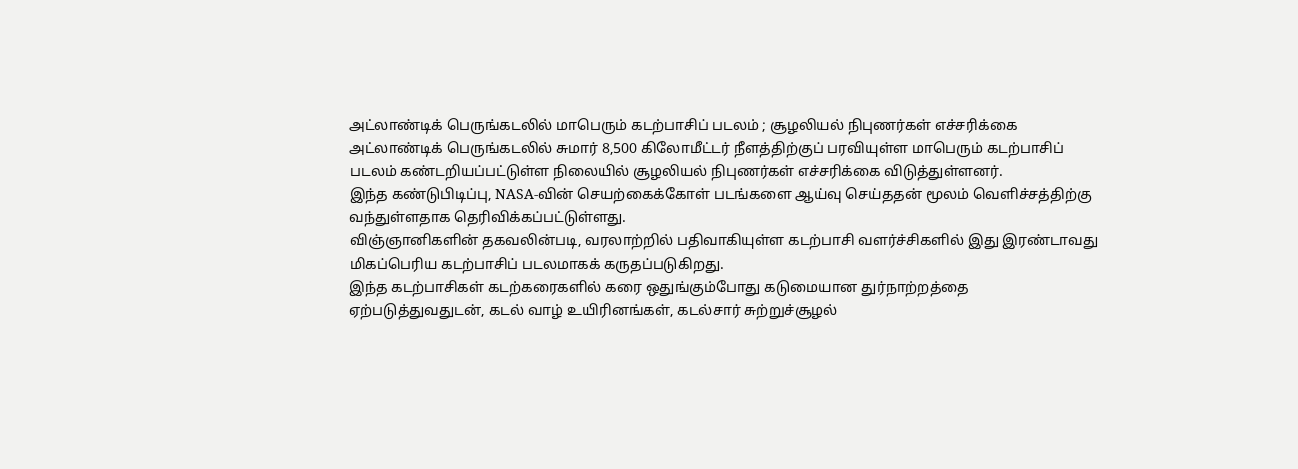அட்லாண்டிக் பெருங்கடலில் மாபெரும் கடற்பாசிப் படலம் ; சூழலியல் நிபுணர்கள் எச்சரிக்கை
அட்லாண்டிக் பெருங்கடலில் சுமார் 8,500 கிலோமீட்டர் நீளத்திற்குப் பரவியுள்ள மாபெரும் கடற்பாசிப் படலம் கண்டறியப்பட்டுள்ள நிலையில் சூழலியல் நிபுணர்கள் எச்சரிக்கை விடுத்துள்ளனர்.
இந்த கண்டுபிடிப்பு, NASA-வின் செயற்கைக்கோள் படங்களை ஆய்வு செய்ததன் மூலம் வெளிச்சத்திற்கு வந்துள்ளதாக தெரிவிக்கப்பட்டுள்ளது.
விஞ்ஞானிகளின் தகவலின்படி, வரலாற்றில் பதிவாகியுள்ள கடற்பாசி வளர்ச்சிகளில் இது இரண்டாவது மிகப்பெரிய கடற்பாசிப் படலமாகக் கருதப்படுகிறது.
இந்த கடற்பாசிகள் கடற்கரைகளில் கரை ஒதுங்கும்போது கடுமையான துர்நாற்றத்தை ஏற்படுத்துவதுடன், கடல் வாழ் உயிரினங்கள், கடல்சார் சுற்றுச்சூழல்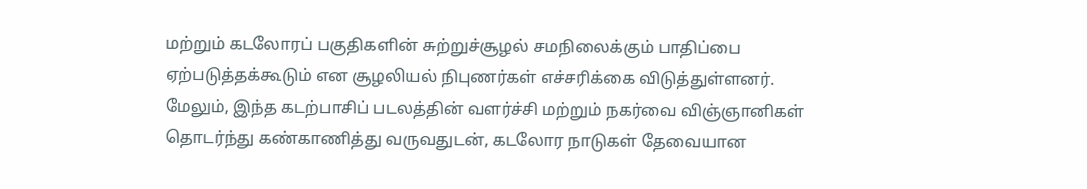மற்றும் கடலோரப் பகுதிகளின் சுற்றுச்சூழல் சமநிலைக்கும் பாதிப்பை ஏற்படுத்தக்கூடும் என சூழலியல் நிபுணர்கள் எச்சரிக்கை விடுத்துள்ளனர்.
மேலும், இந்த கடற்பாசிப் படலத்தின் வளர்ச்சி மற்றும் நகர்வை விஞ்ஞானிகள் தொடர்ந்து கண்காணித்து வருவதுடன், கடலோர நாடுகள் தேவையான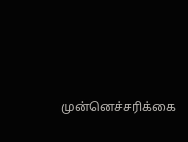முன்னெச்சரிக்கை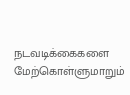நடவடிக்கைகளை மேற்கொள்ளுமாறும்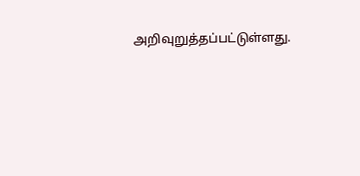அறிவுறுத்தப்பட்டுள்ளது.